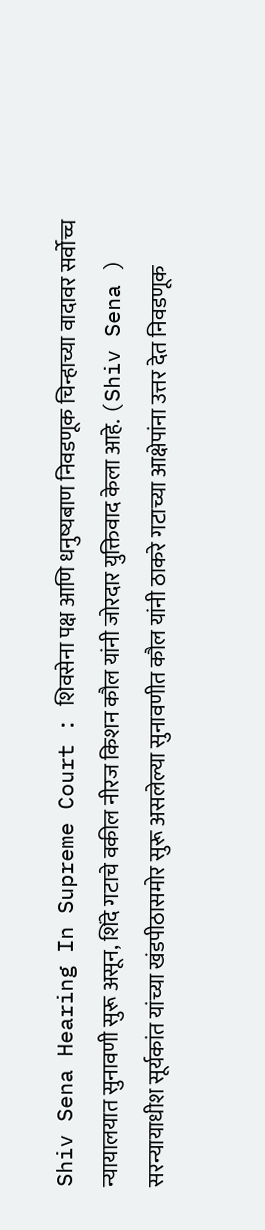Shiv Sena Hearing In Supreme Court : शिवसेना पक्ष आणि धनुष्यबाण निवडणूक चिन्हाच्या वादावर सर्वोच्च न्यायालयात सुनावणी सुरू असून, शिंदे गटाचे वकील नीरज किशन कौल यांनी जोरदार युक्तिवाद केला आहे. (Shiv Sena ) सरन्यायाधीश सूर्यकांत यांच्या खंडपीठासमोर सुरू असलेल्या सुनावणीत कौल यांनी ठाकरे गटाच्या आक्षेपांना उत्तर देत निवडणूक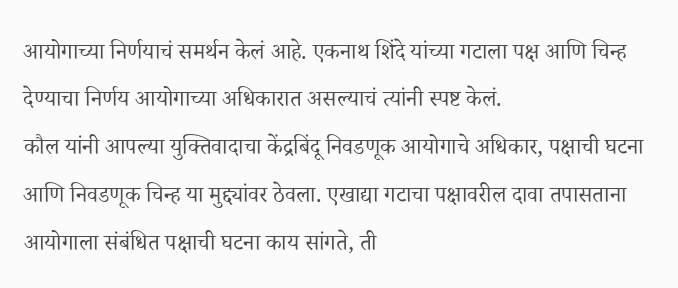आयोगाच्या निर्णयाचं समर्थन केलं आहे. एकनाथ शिंदे यांच्या गटाला पक्ष आणि चिन्ह देण्याचा निर्णय आयोगाच्या अधिकारात असल्याचं त्यांनी स्पष्ट केलं.
कौल यांनी आपल्या युक्तिवादाचा केंद्रबिंदू निवडणूक आयोगाचे अधिकार, पक्षाची घटना आणि निवडणूक चिन्ह या मुद्द्यांवर ठेवला. एखाद्या गटाचा पक्षावरील दावा तपासताना आयोगाला संबंधित पक्षाची घटना काय सांगते, ती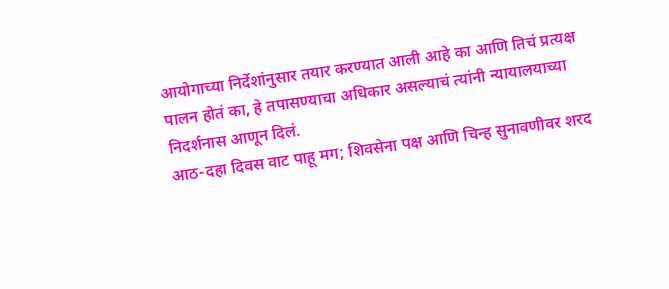आयोगाच्या निर्देशांनुसार तयार करण्यात आली आहे का आणि तिचं प्रत्यक्ष पालन होतं का, हे तपासण्याचा अधिकार असल्याचं त्यांनी न्यायालयाच्या निदर्शनास आणून दिलं.
आठ-दहा दिवस वाट पाहू मग; शिवसेना पक्ष आणि चिन्ह सुनावणीवर शरद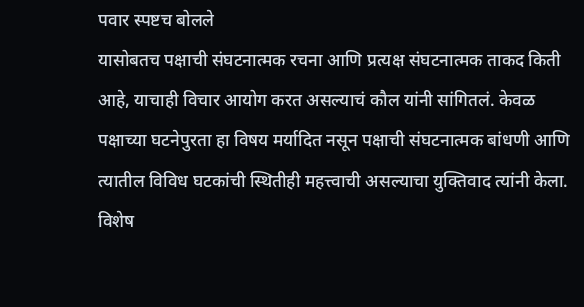पवार स्पष्टच बोलले
यासोबतच पक्षाची संघटनात्मक रचना आणि प्रत्यक्ष संघटनात्मक ताकद किती आहे, याचाही विचार आयोग करत असल्याचं कौल यांनी सांगितलं. केवळ पक्षाच्या घटनेपुरता हा विषय मर्यादित नसून पक्षाची संघटनात्मक बांधणी आणि त्यातील विविध घटकांची स्थितीही महत्त्वाची असल्याचा युक्तिवाद त्यांनी केला.
विशेष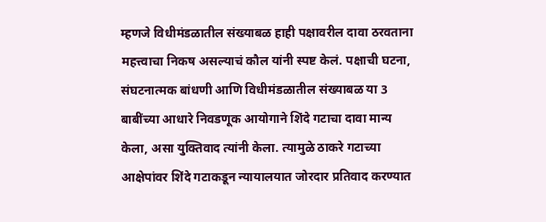म्हणजे विधीमंडळातील संख्याबळ हाही पक्षावरील दावा ठरवताना महत्त्वाचा निकष असल्याचं कौल यांनी स्पष्ट केलं. पक्षाची घटना, संघटनात्मक बांधणी आणि विधीमंडळातील संख्याबळ या 3 बाबींच्या आधारे निवडणूक आयोगाने शिंदे गटाचा दावा मान्य केला, असा युक्तिवाद त्यांनी केला. त्यामुळे ठाकरे गटाच्या आक्षेपांवर शिंदे गटाकडून न्यायालयात जोरदार प्रतिवाद करण्यात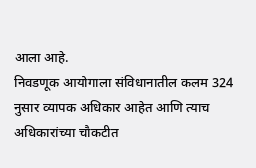आला आहे.
निवडणूक आयोगाला संविधानातील कलम 324 नुसार व्यापक अधिकार आहेत आणि त्याच अधिकारांच्या चौकटीत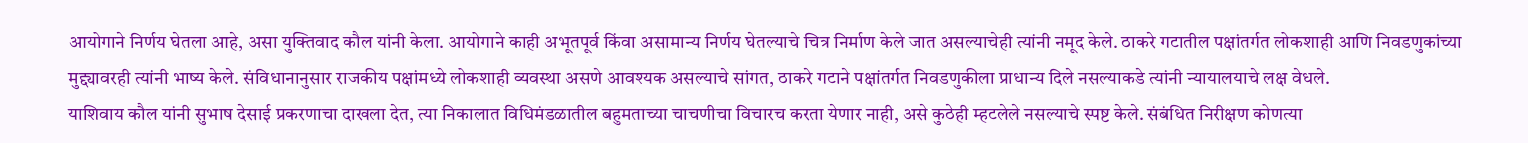आयोगाने निर्णय घेतला आहे, असा युक्तिवाद कौल यांनी केला. आयोगाने काही अभूतपूर्व किंवा असामान्य निर्णय घेतल्याचे चित्र निर्माण केले जात असल्याचेही त्यांनी नमूद केले. ठाकरे गटातील पक्षांतर्गत लोकशाही आणि निवडणुकांच्या मुद्द्यावरही त्यांनी भाष्य केले. संविधानानुसार राजकीय पक्षांमध्ये लोकशाही व्यवस्था असणे आवश्यक असल्याचे सांगत, ठाकरे गटाने पक्षांतर्गत निवडणुकीला प्राधान्य दिले नसल्याकडे त्यांनी न्यायालयाचे लक्ष वेधले.
याशिवाय कौल यांनी सुभाष देसाई प्रकरणाचा दाखला देत, त्या निकालात विधिमंडळातील बहुमताच्या चाचणीचा विचारच करता येणार नाही, असे कुठेही म्हटलेले नसल्याचे स्पष्ट केले. संबंधित निरीक्षण कोणत्या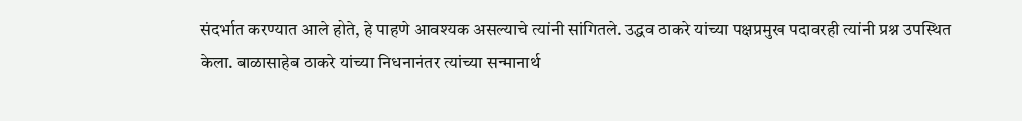संदर्भात करण्यात आले होते, हे पाहणे आवश्यक असल्याचे त्यांनी सांगितले. उद्धव ठाकरे यांच्या पक्षप्रमुख पदावरही त्यांनी प्रश्न उपस्थित केला. बाळासाहेब ठाकरे यांच्या निधनानंतर त्यांच्या सन्मानार्थ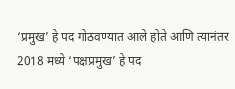‘प्रमुख’ हे पद गोठवण्यात आले होते आणि त्यानंतर 2018 मध्ये ‘पक्षप्रमुख’ हे पद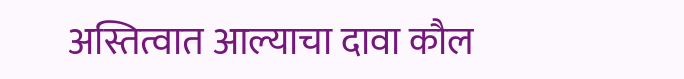अस्तित्वात आल्याचा दावा कौल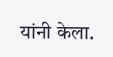यांनी केला.